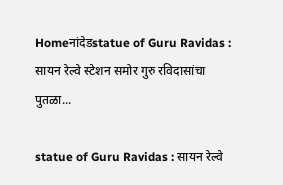Homeनांदेडstatue of Guru Ravidas : सायन रेल्वे स्टेशन समोर गुरु रविदासांचा पुतळा...

statue of Guru Ravidas : सायन रेल्वे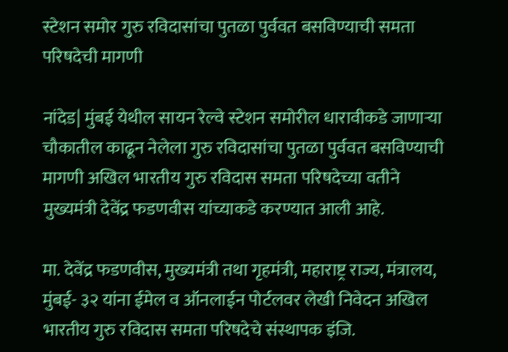स्टेशन समोर गुरु रविदासांचा पुतळा पुर्ववत बसविण्याची समता परिषदेची मागणी

नांदेड| मुंबई येथील सायन रेल्वे स्टेशन समोरील धारावीकडे जाणाऱ्या चौकातील काढून नेलेला गुरु रविदासांचा पुतळा पुर्ववत बसविण्याची मागणी अखिल भारतीय गुरु रविदास समता परिषदेच्या वतीने मुख्यमंत्री देवेंद्र फडणवीस यांच्याकडे करण्यात आली आहे.

मा. देवेंद्र फडणवीस, मुख्यमंत्री तथा गृहमंत्री, महाराष्ट्र राज्य, मंत्रालय, मुंबई- ३२ यांना ईमेल व ऑनलाईन पोर्टलवर लेखी निवेदन अखिल भारतीय गुरु रविदास समता परिषदेचे संस्थापक इंजि.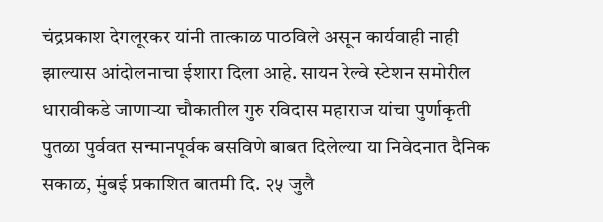चंद्रप्रकाश देगलूरकर यांनी तात्काळ पाठविले असून कार्यवाही नाही झाल्यास आंदोलनाचा ईशारा दिला आहे. सायन रेल्वे स्टेशन समोरील धारावीकडे जाणाऱ्या चौकातील गुरु रविदास महाराज यांचा पुर्णाकृती पुतळा पुर्ववत सन्मानपूर्वक बसविणे बाबत दिलेल्या या निवेदनात दैनिक सकाळ, मुंबई प्रकाशित बातमी दि. २५ जुलै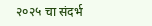२०२५ चा संदर्भ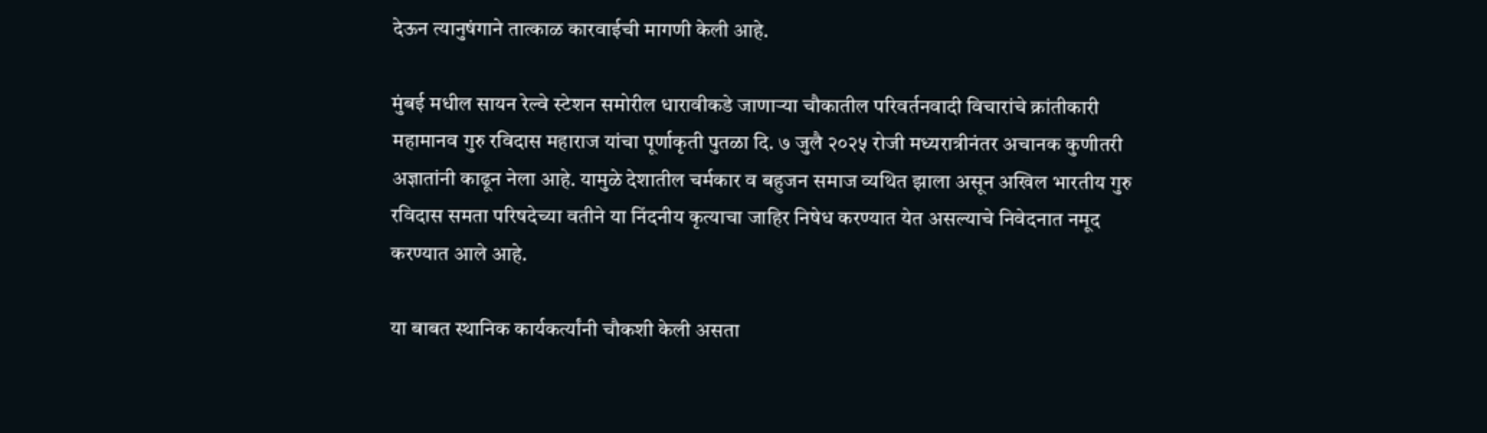देऊन त्यानुषंगाने तात्काळ कारवाईची मागणी केली आहे.

मुंबई मधील सायन रेल्वे स्टेशन समोरील धारावीकडे जाणाऱ्या चौकातील परिवर्तनवादी विचारांचे क्रांतीकारी महामानव गुरु रविदास महाराज यांचा पूर्णाकृती पुतळा दि. ७ जुलै २०२५ रोजी मध्यरात्रीनंतर अचानक कुणीतरी अज्ञातांनी काढून नेला आहे. यामुळे देशातील चर्मकार व बहुजन समाज व्यथित झाला असून अखिल भारतीय गुरु रविदास समता परिषदेच्या वतीने या निंदनीय कृत्याचा जाहिर निषेध करण्यात येत असल्याचे निवेदनात नमूद करण्यात आले आहे.

या बाबत स्थानिक कार्यकर्त्यांनी चौकशी केली असता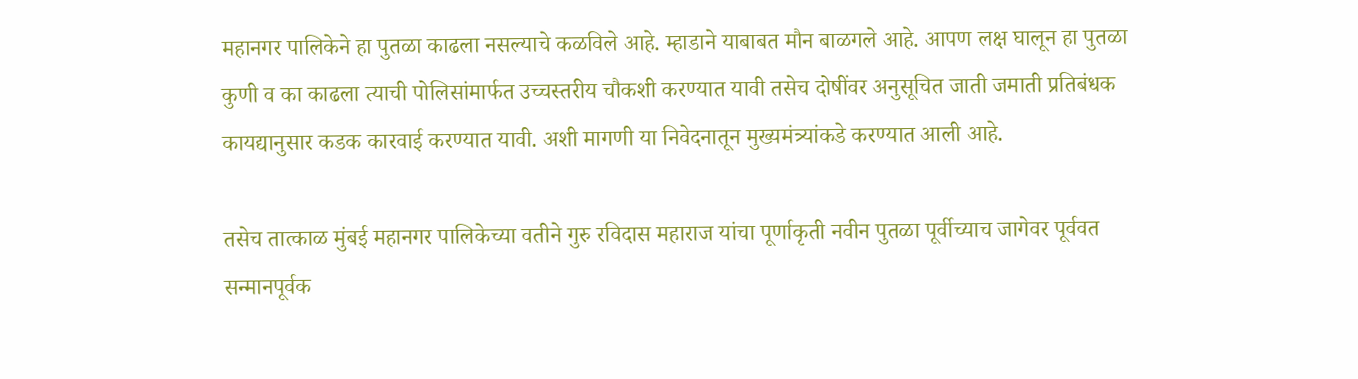महानगर पालिकेने हा पुतळा काढला नसल्याचे कळविले आहे. म्हाडाने याबाबत मौन बाळगले आहे. आपण लक्ष घालून हा पुतळा कुणी व का काढला त्याची पोलिसांमार्फत उच्चस्तरीय चौकशी करण्यात यावी तसेच दोषींवर अनुसूचित जाती जमाती प्रतिबंधक कायद्यानुसार कडक कारवाई करण्यात यावी. अशी मागणी या निवेदनातून मुख्यमंत्र्यांकडे करण्यात आली आहे.

तसेच तात्काळ मुंबई महानगर पालिकेच्या वतीने गुरु रविदास महाराज यांचा पूर्णाकृती नवीन पुतळा पूर्वीच्याच जागेवर पूर्ववत सन्मानपूर्वक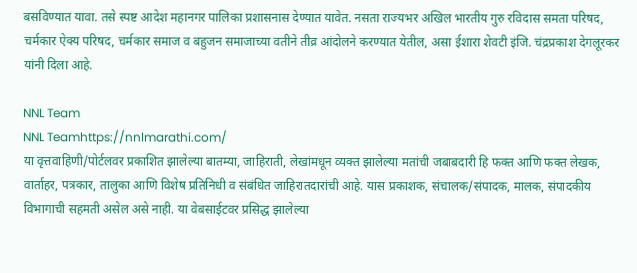बसविण्यात यावा. तसे स्पष्ट आदेश महानगर पालिका प्रशासनास देण्यात यावेत. नसता राज्यभर अखिल भारतीय गुरु रविदास समता परिषद, चर्मकार ऐक्य परिषद, चर्मकार समाज व बहुजन समाजाच्या वतीने तीव्र आंदोलने करण्यात येतील, असा ईशारा शेवटी इंजि. चंद्रप्रकाश देगलूरकर यांनी दिला आहे.

NNL Team
NNL Teamhttps://nnlmarathi.com/
या वृत्तवाहिणी/पोर्टलवर प्रकाशित झालेल्या बातम्या, जाहिराती, लेखांमधून व्यक्त झालेल्या मतांची जबाबदारी हि फक्त आणि फक्त लेखक, वार्ताहर, पत्रकार, तालुका आणि विशेष प्रतिनिधी व संबंधित जाहिरातदारांची आहे. यास प्रकाशक, संचालक/संपादक, मालक, संपादकीय विभागाची सहमती असेल असे नाही. या वेबसाईटवर प्रसिद्ध झालेल्या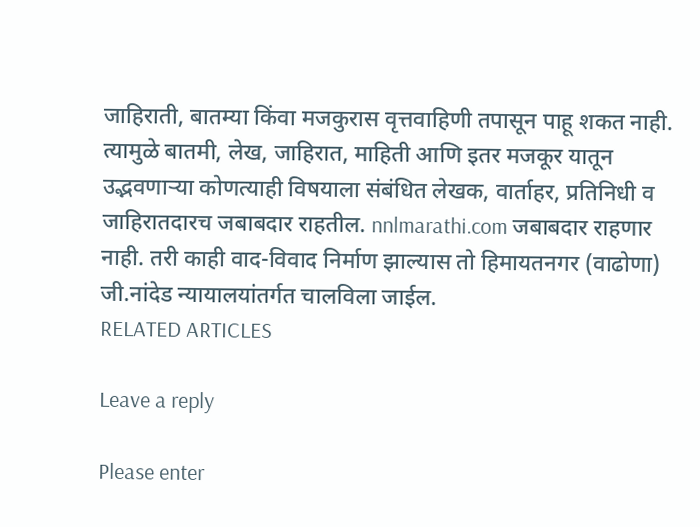जाहिराती, बातम्या किंवा मजकुरास वृत्तवाहिणी तपासून पाहू शकत नाही. त्यामुळे बातमी, लेख, जाहिरात, माहिती आणि इतर मजकूर यातून उद्भवणाऱ्या कोणत्याही विषयाला संबंधित लेखक, वार्ताहर, प्रतिनिधी व जाहिरातदारच जबाबदार राहतील. nnlmarathi.com जबाबदार राहणार नाही. तरी काही वाद-विवाद निर्माण झाल्यास तो हिमायतनगर (वाढोणा) जी.नांदेड न्यायालयांतर्गत चालविला जाईल.
RELATED ARTICLES

Leave a reply

Please enter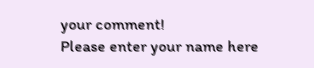your comment!
Please enter your name here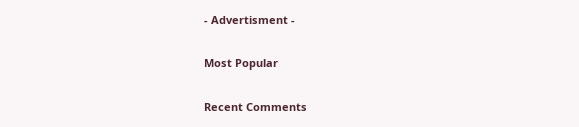- Advertisment -

Most Popular

Recent Comments